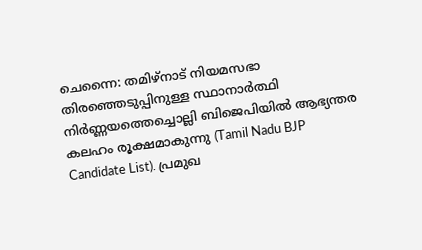ചെന്നൈ: തമിഴ്നാട് നിയമസഭാ തിരഞ്ഞെടുപ്പിനുള്ള സ്ഥാനാർത്ഥി നിർണ്ണയത്തെച്ചൊല്ലി ബിജെപിയിൽ ആഭ്യന്തര കലഹം രൂക്ഷമാകുന്നു (Tamil Nadu BJP Candidate List). പ്രമുഖ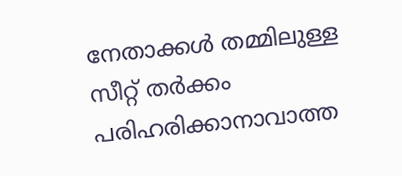നേതാക്കൾ തമ്മിലുള്ള സീറ്റ് തർക്കം പരിഹരിക്കാനാവാത്ത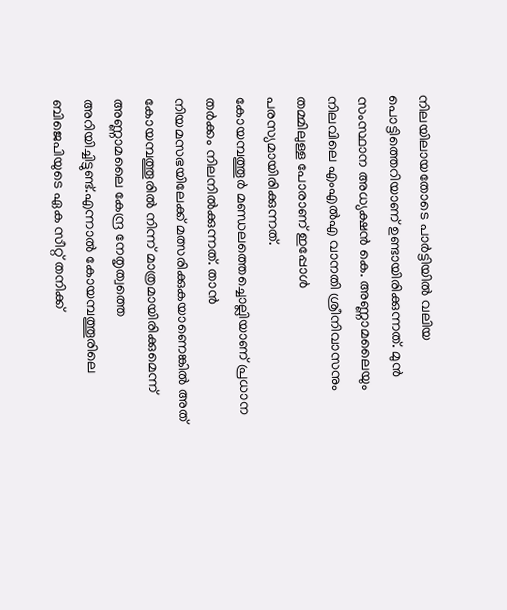നിലയിലായതോടെ പാർട്ടിയിൽ വലിയ പൊട്ടിത്തെറിയാണ് ഉണ്ടായിരിക്കുന്നത്. മുൻ സംസ്ഥാന അധ്യക്ഷൻ കെ. അണ്ണാമലൈയും നിലവിലെ എംഎൽഎ വാനതി ശ്രീനിവാസനും തമ്മിലുള്ള പോരാണ് ഇപ്പോൾ പരസ്യമായിരിക്കുന്നത്.
കോയമ്പത്തൂർ മണ്ഡലത്തെച്ചൊല്ലിയാണ് പ്രധാന തർക്കം നിലനിൽക്കുന്നത്. താൻ നിയമസഭയിലേക്ക് മത്സരിക്കുകയാണെങ്കിൽ അത് കോയമ്പത്തൂരിൽ നിന്ന് മാത്രമായിരിക്കുമെന്ന് അണ്ണാമലൈ കേന്ദ്ര നേതൃത്വത്തെ അറിയിച്ചിട്ടുണ്ട്.എന്നാൽ കോയമ്പത്തൂരിലെ ബിജെപിയുടെ ഏക സീറ്റ് തനിക്ക്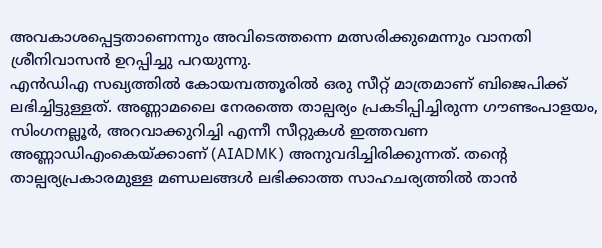അവകാശപ്പെട്ടതാണെന്നും അവിടെത്തന്നെ മത്സരിക്കുമെന്നും വാനതി ശ്രീനിവാസൻ ഉറപ്പിച്ചു പറയുന്നു.
എൻഡിഎ സഖ്യത്തിൽ കോയമ്പത്തൂരിൽ ഒരു സീറ്റ് മാത്രമാണ് ബിജെപിക്ക് ലഭിച്ചിട്ടുള്ളത്. അണ്ണാമലൈ നേരത്തെ താല്പര്യം പ്രകടിപ്പിച്ചിരുന്ന ഗൗണ്ടംപാളയം, സിംഗനല്ലൂർ, അറവാക്കുറിച്ചി എന്നീ സീറ്റുകൾ ഇത്തവണ അണ്ണാഡിഎംകെയ്ക്കാണ് (AIADMK) അനുവദിച്ചിരിക്കുന്നത്. തന്റെ താല്പര്യപ്രകാരമുള്ള മണ്ഡലങ്ങൾ ലഭിക്കാത്ത സാഹചര്യത്തിൽ താൻ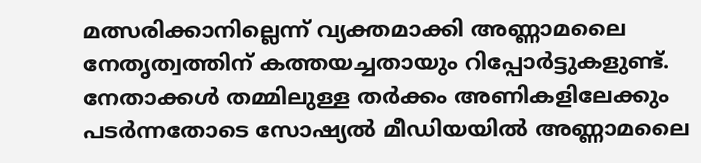മത്സരിക്കാനില്ലെന്ന് വ്യക്തമാക്കി അണ്ണാമലൈ നേതൃത്വത്തിന് കത്തയച്ചതായും റിപ്പോർട്ടുകളുണ്ട്.
നേതാക്കൾ തമ്മിലുള്ള തർക്കം അണികളിലേക്കും പടർന്നതോടെ സോഷ്യൽ മീഡിയയിൽ അണ്ണാമലൈ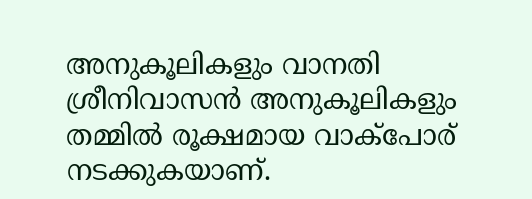അനുകൂലികളും വാനതി ശ്രീനിവാസൻ അനുകൂലികളും തമ്മിൽ രൂക്ഷമായ വാക്പോര് നടക്കുകയാണ്.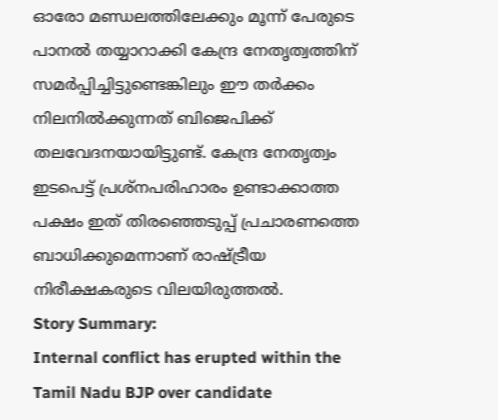ഓരോ മണ്ഡലത്തിലേക്കും മൂന്ന് പേരുടെ പാനൽ തയ്യാറാക്കി കേന്ദ്ര നേതൃത്വത്തിന് സമർപ്പിച്ചിട്ടുണ്ടെങ്കിലും ഈ തർക്കം നിലനിൽക്കുന്നത് ബിജെപിക്ക് തലവേദനയായിട്ടുണ്ട്. കേന്ദ്ര നേതൃത്വം ഇടപെട്ട് പ്രശ്നപരിഹാരം ഉണ്ടാക്കാത്ത പക്ഷം ഇത് തിരഞ്ഞെടുപ്പ് പ്രചാരണത്തെ ബാധിക്കുമെന്നാണ് രാഷ്ട്രീയ നിരീക്ഷകരുടെ വിലയിരുത്തൽ.
Story Summary:
Internal conflict has erupted within the Tamil Nadu BJP over candidate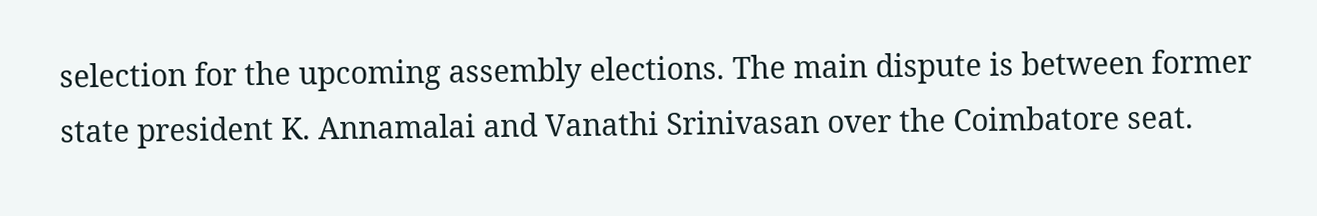selection for the upcoming assembly elections. The main dispute is between former state president K. Annamalai and Vanathi Srinivasan over the Coimbatore seat.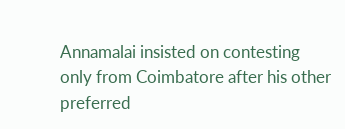Annamalai insisted on contesting only from Coimbatore after his other preferred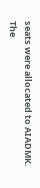seats were allocated to AIADMK. The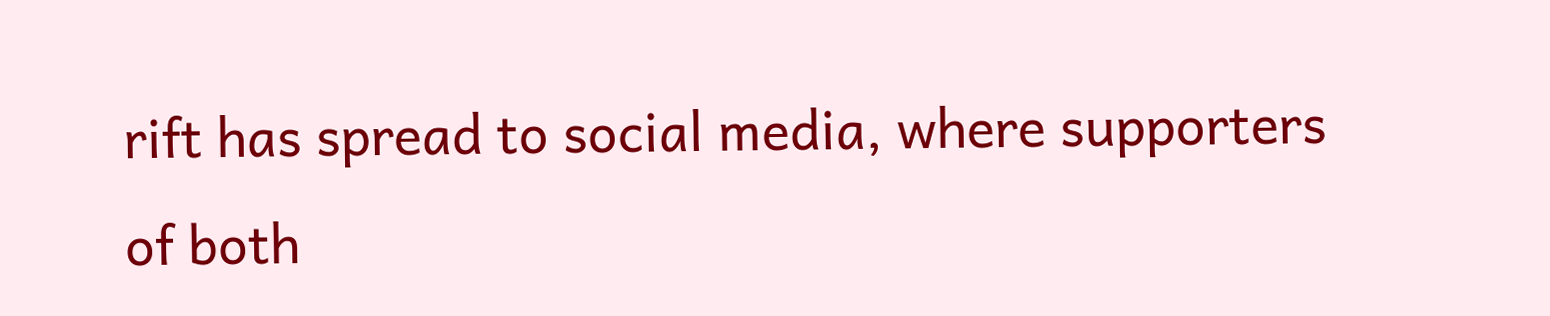rift has spread to social media, where supporters of both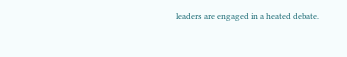leaders are engaged in a heated debate.